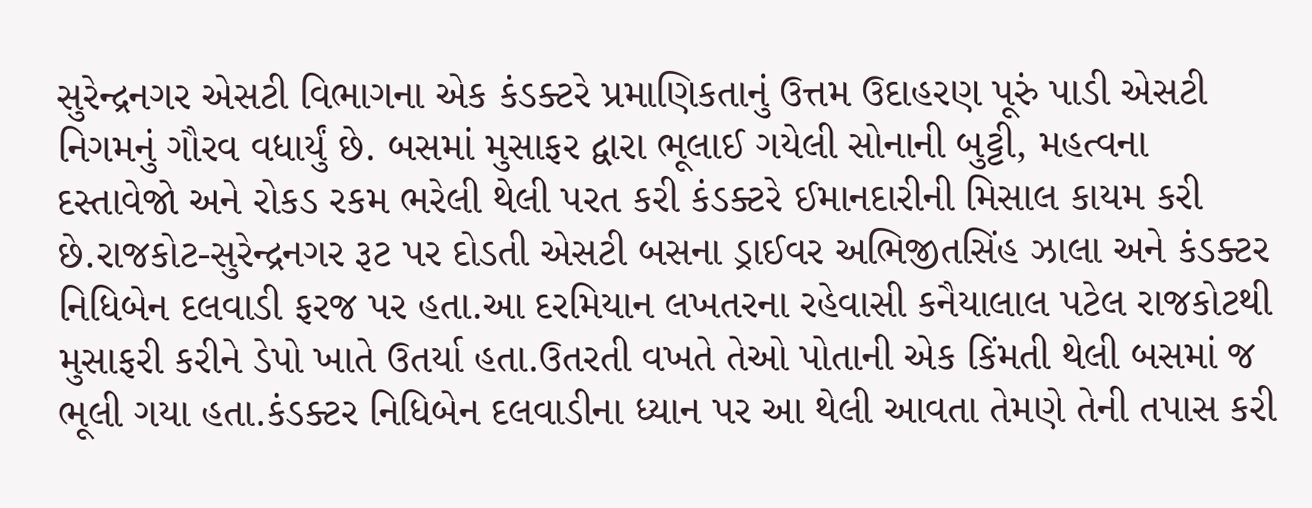સુરેન્દ્રનગર એસટી વિભાગના એક કંડક્ટરે પ્રમાણિકતાનું ઉત્તમ ઉદાહરણ પૂરું પાડી એસટી નિગમનું ગૌરવ વધાર્યું છે. બસમાં મુસાફર દ્વારા ભૂલાઈ ગયેલી સોનાની બુટ્ટી, મહત્વના દસ્તાવેજો અને રોકડ રકમ ભરેલી થેલી પરત કરી કંડક્ટરે ઈમાનદારીની મિસાલ કાયમ કરી છે.રાજકોટ-સુરેન્દ્રનગર રૂટ પર દોડતી એસટી બસના ડ્રાઈવર અભિજીતસિંહ ઝાલા અને કંડક્ટર નિધિબેન દલવાડી ફરજ પર હતા.આ દરમિયાન લખતરના રહેવાસી કનૈયાલાલ પટેલ રાજકોટથી મુસાફરી કરીને ડેપો ખાતે ઉતર્યા હતા.ઉતરતી વખતે તેઓ પોતાની એક કિંમતી થેલી બસમાં જ ભૂલી ગયા હતા.કંડક્ટર નિધિબેન દલવાડીના ધ્યાન પર આ થેલી આવતા તેમણે તેની તપાસ કરી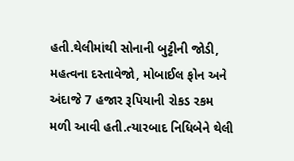હતી.થેલીમાંથી સોનાની બુટ્ટીની જોડી, મહત્વના દસ્તાવેજો, મોબાઈલ ફોન અને અંદાજે 7 હજાર રૂપિયાની રોકડ રકમ મળી આવી હતી.ત્યારબાદ નિધિબેને થેલી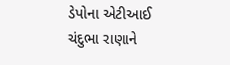ડેપોના એટીઆઈ ચંદુભા રાણાને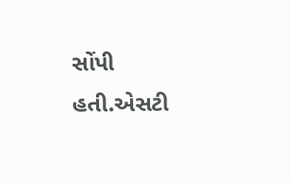સોંપી હતી.એસટી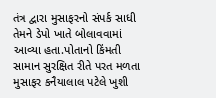તંત્ર દ્વારા મુસાફરનો સંપર્ક સાધી તેમને ડેપો ખાતે બોલાવવામાં આવ્યા હતા.પોતાનો કિંમતી સામાન સુરક્ષિત રીતે પરત મળતા મુસાફર કનૈયાલાલ પટેલે ખુશી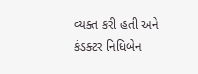વ્યક્ત કરી હતી અને કંડક્ટર નિધિબેન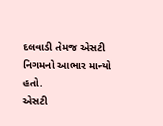દલવાડી તેમજ એસટી નિગમનો આભાર માન્યો હતો.
એસટી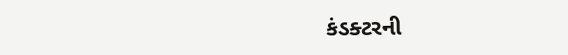કંડક્ટરની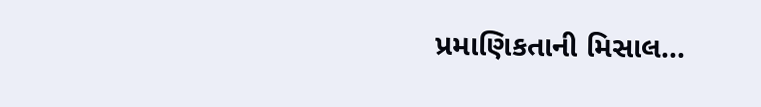પ્રમાણિકતાની મિસાલ...